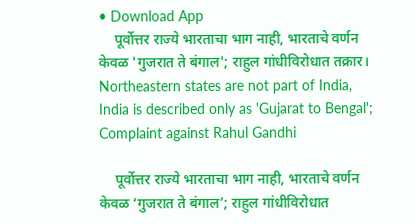• Download App
    पूर्वोत्तर राज्ये भारताचा भाग नाही, भारताचे वर्णन केवळ 'गुजरात ते बंगाल'; राहुल गांधीविरोधात तक्रार। Northeastern states are not part of India, India is described only as 'Gujarat to Bengal'; Complaint against Rahul Gandhi

    पूर्वोत्तर राज्ये भारताचा भाग नाही, भारताचे वर्णन केवळ ‘गुजरात ते बंगाल’; राहुल गांधीविरोधात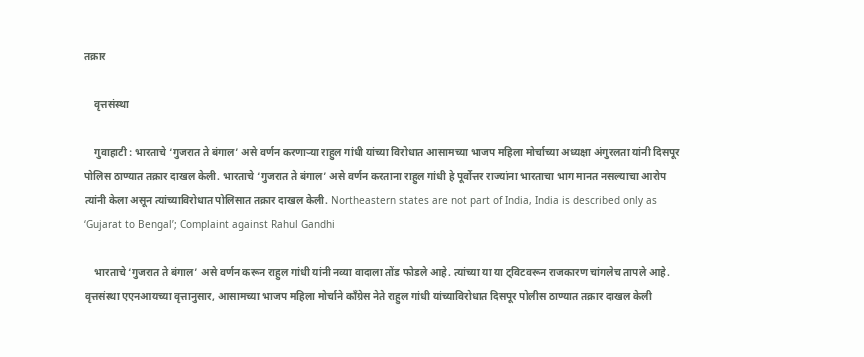तक्रार

    वृत्तसंस्था

    गुवाहाटी : भारताचे ‘गुजरात ते बंगाल’ असे वर्णन करणाऱ्या राहुल गांधी यांच्या विरोधात आसामच्या भाजप महिला मोर्चाच्या अध्यक्षा अंगुरलता यांनी दिसपूर पोलिस ठाण्यात तक्रार दाखल केली. भारताचे ‘गुजरात ते बंगाल’ असे वर्णन करताना राहुल गांधी हे पूर्वोत्तर राज्यांना भारताचा भाग मानत नसल्याचा आरोप त्यांनी केला असून त्यांच्याविरोधात पोलिसात तक्रार दाखल केली. Northeastern states are not part of India, India is described only as ‘Gujarat to Bengal’; Complaint against Rahul Gandhi

    भारताचे ‘गुजरात ते बंगाल’ असे वर्णन करून राहुल गांधी यांनी नव्या वादाला तोंड फोडले आहे. त्यांच्या या या ट्विटवरून राजकारण चांगलेच तापले आहे. वृत्तसंस्था एएनआयच्या वृत्तानुसार, आसामच्या भाजप महिला मोर्चाने काँग्रेस नेते राहुल गांधी यांच्याविरोधात दिसपूर पोलीस ठाण्यात तक्रार दाखल केली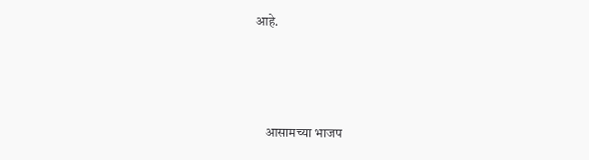आहे.



    आसामच्या भाजप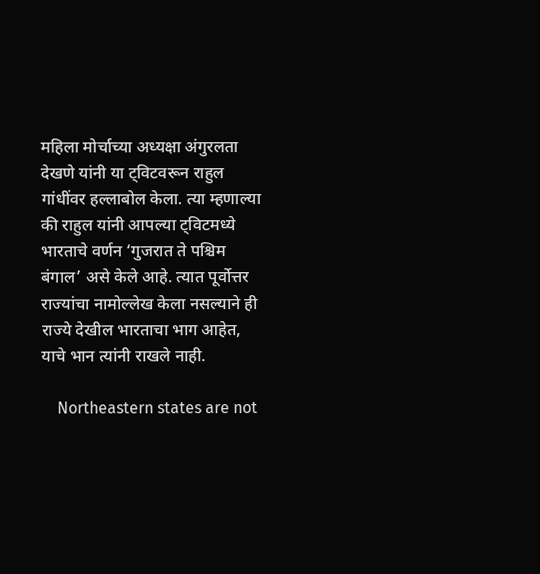महिला मोर्चाच्या अध्यक्षा अंगुरलता देखणे यांनी या ट्विटवरून राहुल गांधींवर हल्लाबोल केला. त्या म्हणाल्या की राहुल यांनी आपल्या ट्विटमध्ये भारताचे वर्णन ‘गुजरात ते पश्चिम बंगाल’ असे केले आहे. त्यात पूर्वोत्तर राज्यांचा नामोल्लेख केला नसल्याने ही राज्ये देखील भारताचा भाग आहेत, याचे भान त्यांनी राखले नाही.

    Northeastern states are not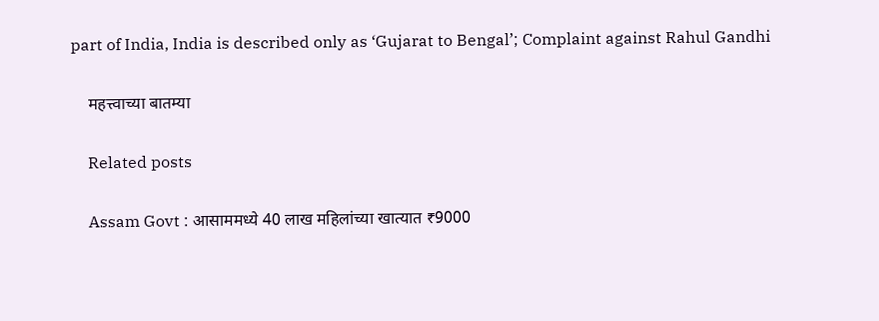part of India, India is described only as ‘Gujarat to Bengal’; Complaint against Rahul Gandhi

    महत्त्वाच्या बातम्या

    Related posts

    Assam Govt : आसाममध्ये 40 लाख महिलांच्या खात्यात ₹9000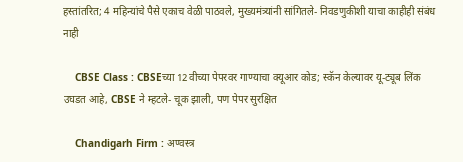हस्तांतरित; 4 महिन्यांचे पैसे एकाच वेळी पाठवले, मुख्यमंत्र्यांनी सांगितले- निवडणुकीशी याचा काहीही संबंध नाही

    CBSE Class : CBSEच्या 12वीच्या पेपरवर गाण्याचा क्यूआर कोड; स्कॅन केल्यावर यू-ट्यूब लिंक उघडत आहे, CBSE ने म्हटले- चूक झाली, पण पेपर सुरक्षित

    Chandigarh Firm : अण्वस्त्र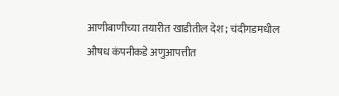आणीबाणीच्या तयारीत खाडीतील देश; चंदीगडमधील औषध कंपनीकडे अणुआपत्तीत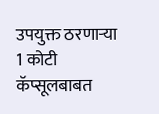उपयुक्त ठरणाऱ्या 1 कोटी कॅप्सूलबाबत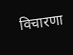विचारणा